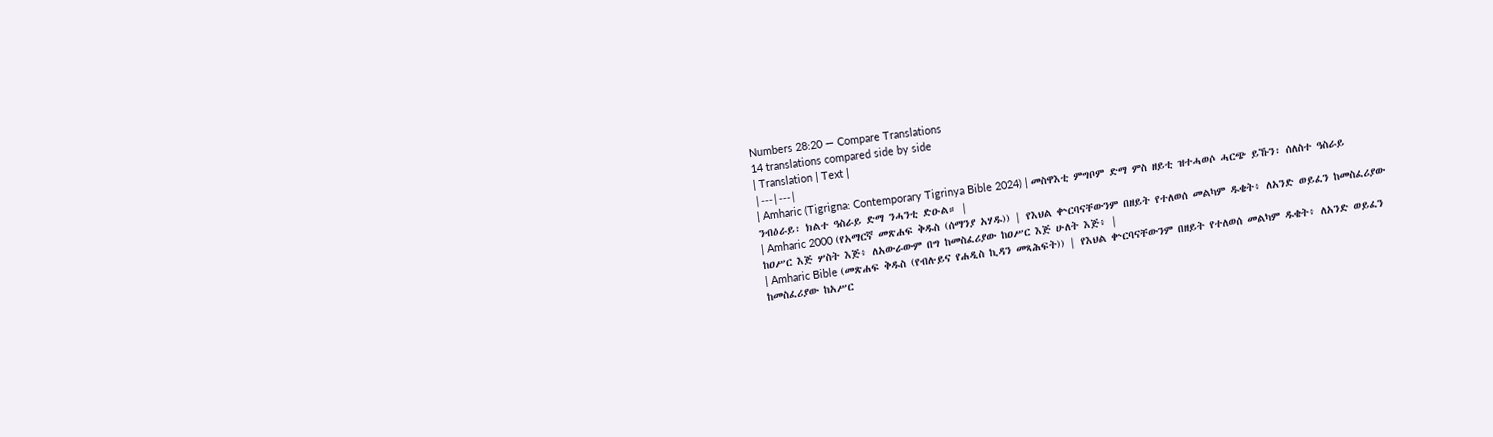Numbers 28:20 — Compare Translations
14 translations compared side by side
| Translation | Text |
|---|---|
| Amharic (Tigrigna: Contemporary Tigrinya Bible 2024) | መስዋእቲ ምግቦም ድማ ምስ ዘይቲ ዝተሓወሶ ሓርጭ ይኹን፡ ሰለስተ ዓስራይ ንብዕራይ፡ ክልተ ዓስራይ ድማ ንሓንቲ ድዑል። |
| Amharic 2000 (የአማርኛ መጽሐፍ ቅዱስ (ሰማንያ አሃዱ)) | የእህል ቍርባናቸውንም በዘይት የተለወሰ መልካም ዱቄት፥ ለአንድ ወይፈን ከመስፈሪያው ከዐሥር እጅ ሦስት እጅ፥ ለአውራውም በግ ከመስፈሪያው ከዐሥር እጅ ሁለት እጅ፥ |
| Amharic Bible (መጽሐፍ ቅዱስ (የብሉይና የሐዲስ ኪዳን መጻሕፍት)) | የእህል ቍርባናቸውንም በዘይት የተለወሰ መልካም ዱቄት፥ ለአንድ ወይፈን ከመስፈሪያው ከአሥር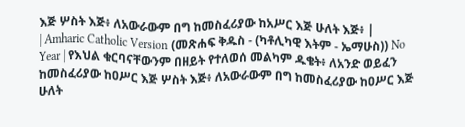እጅ ሦስት እጅ፥ ለአውራውም በግ ከመስፈሪያው ከአሥር እጅ ሁለት እጅ፥ |
| Amharic Catholic Version (መጽሐፍ ቅዱስ - (ካቶሊካዊ እትም - ኤማሁስ)) No Year | የእህል ቁርባናቸውንም በዘይት የተለወሰ መልካም ዱቄት፥ ለአንድ ወይፈን ከመስፈሪያው ከዐሥር እጅ ሦስት እጅ፥ ለአውራውም በግ ከመስፈሪያው ከዐሥር እጅ ሁለት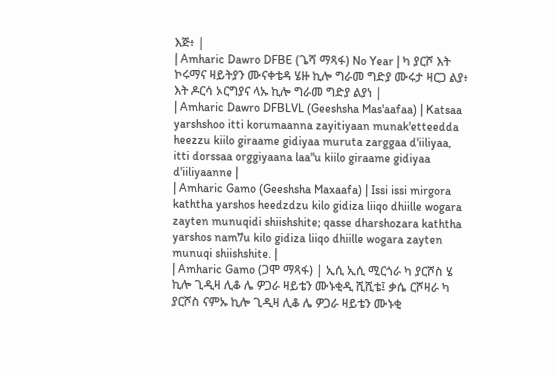እጅ፥ |
| Amharic Dawro DFBE (ጌሻ ማጻፋ) No Year | ካ ያርሾ እት ኮሩማና ዛይትያን ሙናቀቴዳ ሄዙ ኪሎ ግራመ ግድያ ሙሩታ ዛርጋ ልያ፥ እት ዶርሳ ኦርግያና ላኡ ኪሎ ግራመ ግድያ ልያነ |
| Amharic Dawro DFBLVL (Geeshsha Mas'aafaa) | Katsaa yarshshoo itti korumaanna zayitiyaan munak'etteedda heezzu kiilo giraame gidiyaa muruta zarggaa d'iiliyaa, itti dorssaa orggiyaana laa"u kiilo giraame gidiyaa d'iiliyaanne |
| Amharic Gamo (Geeshsha Maxaafa) | Issi issi mirgora kaththa yarshos heedzdzu kilo gidiza liiqo dhiille wogara zayten munuqidi shiishshite; qasse dharshozara kaththa yarshos nam7u kilo gidiza liiqo dhiille wogara zayten munuqi shiishshite. |
| Amharic Gamo (ጋሞ ማጻፋ) | ኢሲ ኢሲ ሚርጎራ ካ ያርሾስ ሄ ኪሎ ጊዲዛ ሊቆ ሌ ዎጋራ ዛይቴን ሙኑቂዲ ሺሺቴ፤ ቃሴ ርሾዛራ ካ ያርሾስ ናምኡ ኪሎ ጊዲዛ ሊቆ ሌ ዎጋራ ዛይቴን ሙኑቂ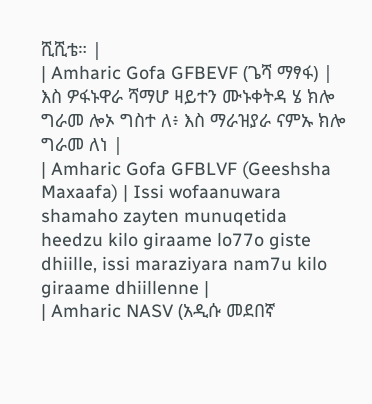ሺሺቴ። |
| Amharic Gofa GFBEVF (ጌሻ ማፃፋ) | እስ ዎፋኑዋራ ሻማሆ ዛይተን ሙኑቀትዳ ሄ ክሎ ግራመ ሎኦ ግስተ ለ፥ እስ ማራዝያራ ናምኡ ክሎ ግራመ ለነ |
| Amharic Gofa GFBLVF (Geeshsha Maxaafa) | Issi wofaanuwara shamaho zayten munuqetida heedzu kilo giraame lo77o giste dhiille, issi maraziyara nam7u kilo giraame dhiillenne |
| Amharic NASV (አዲሱ መደበኛ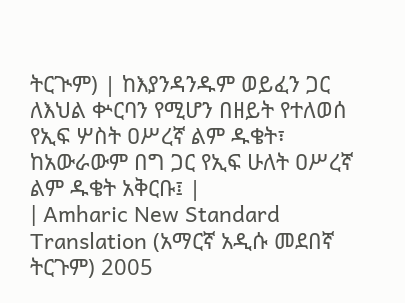ትርጒም) | ከእያንዳንዱም ወይፈን ጋር ለእህል ቍርባን የሚሆን በዘይት የተለወሰ የኢፍ ሦስት ዐሥረኛ ልም ዱቄት፣ ከአውራውም በግ ጋር የኢፍ ሁለት ዐሥረኛ ልም ዱቄት አቅርቡ፤ |
| Amharic New Standard Translation (አማርኛ አዲሱ መደበኛ ትርጉም) 2005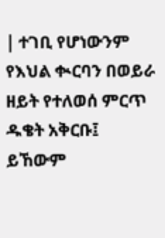| ተገቢ የሆነውንም የእህል ቊርባን በወይራ ዘይት የተለወሰ ምርጥ ዱቄት አቅርቡ፤ ይኸውም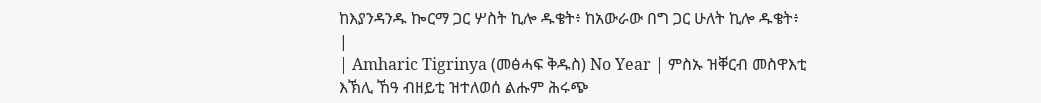ከእያንዳንዱ ኰርማ ጋር ሦስት ኪሎ ዱቄት፥ ከአውራው በግ ጋር ሁለት ኪሎ ዱቄት፥ |
| Amharic Tigrinya (መፅሓፍ ቅዱስ) No Year | ምስኡ ዝቐርብ መስዋእቲ እኽሊ ኸዓ ብዘይቲ ዝተለወሰ ልሑም ሕሩጭ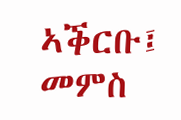ኣቕርቡ፤ መምስ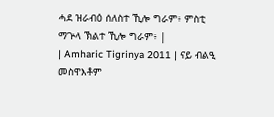ሓደ ዝራብዕ ሰለስተ ኺሎ ግራም፥ ምስቲ ማጕላ ኽልተ ኺሎ ግራም፥ |
| Amharic Tigrinya 2011 | ናይ ብልዒ መስዋእቶም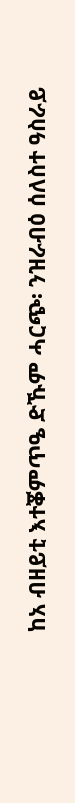ከአ ብዘይቲ እተቖምጥዔ ድኹም ሓርጭ፡ ንዝራብዕ ሰለስተ ዓስራይ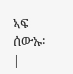ኣፍ ሰውኡ፡ |